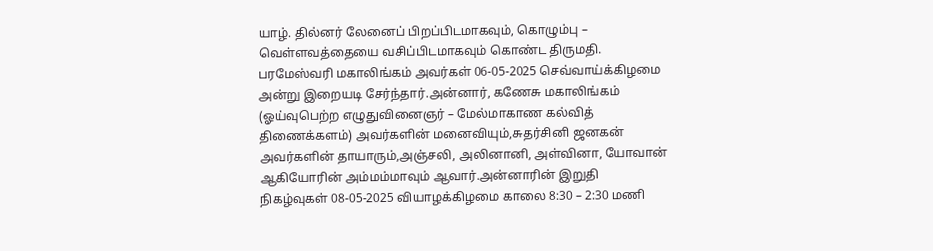யாழ். தில்னர் லேனைப் பிறப்பிடமாகவும், கொழும்பு – வெள்ளவத்தையை வசிப்பிடமாகவும் கொண்ட திருமதி. பரமேஸ்வரி மகாலிங்கம் அவர்கள் 06-05-2025 செவ்வாய்க்கிழமை அன்று இறையடி சேர்ந்தார்.அன்னார், கணேசு மகாலிங்கம் (ஓய்வுபெற்ற எழுதுவினைஞர் – மேல்மாகாண கல்வித் திணைக்களம்) அவர்களின் மனைவியும்,சுதர்சினி ஜனகன் அவர்களின் தாயாரும்,அஞ்சலி, அலினானி, அள்வினா, யோவான் ஆகியோரின் அம்மம்மாவும் ஆவார்.அன்னாரின் இறுதி நிகழ்வுகள் 08-05-2025 வியாழக்கிழமை காலை 8:30 – 2:30 மணி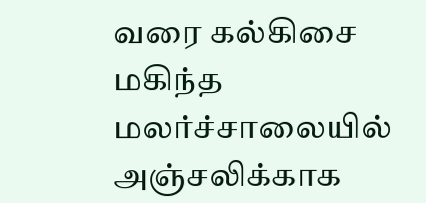வரை கல்கிசை மகிந்த மலர்ச்சாலையில் அஞ்சலிக்காக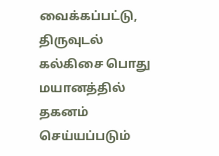வைக்கப்பட்டு, திருவுடல் கல்கிசை பொது மயானத்தில் தகனம் செய்யப்படும்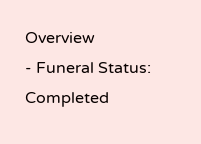Overview
- Funeral Status: Completed